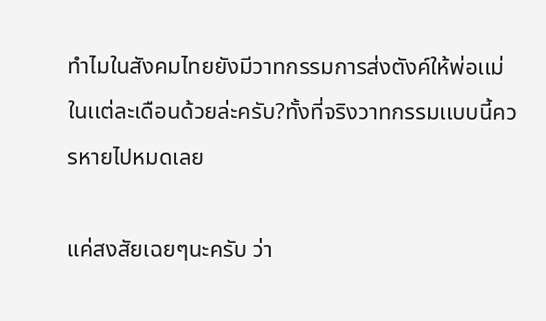ทำไมในสังคมไทยยังมีวาทกรรมการส่งตังค์ให้พ่อเเม่ในเเต่ละเดือนด้วยล่ะครับ?ทั้งที่จริงวาทกรรมเเบบนี้ควรหายไปหมดเลย

เเค่สงสัยเฉยๆนะครับ ว่า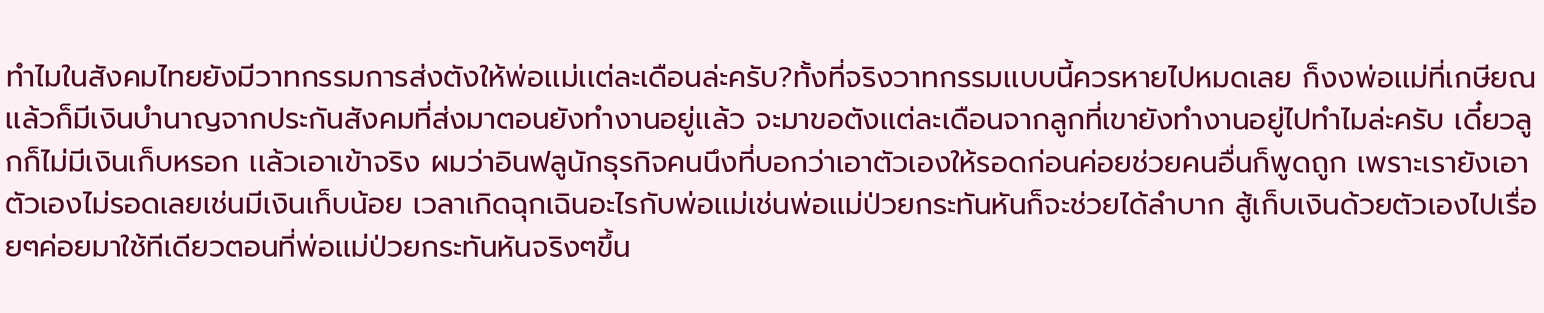ทำไมในสังคมไทยยังมีวาทกรรมการส่งตังให้พ่อเเม่เเต่ละเดือนล่ะครับ?ทั้งที่จริงวาทกรรมเเบบนี้ควรหายไปหมดเลย ก็งงพ่อเเม่ที่เกษียณเเล้วก็มีเงินบำนาญจากประกันสังคมที่ส่งมาตอนยังทำงานอยู่เเล้ว จะมาขอตังเเต่ละเดือนจากลูกที่เขายังทำงานอยู่ไปทำไมล่ะครับ เดี๋ยวลูกก็ไม่มีเงินเก็บหรอก เเล้วเอาเข้าจริง ผมว่าอินฟลูนักธุรกิจคนนึงที่บอกว่าเอาตัวเองให้รอดก่อนค่อยช่วยคนอื่นก็พูดถูก เพราะเรายังเอาตัวเองไม่รอดเลยเช่นมีเงินเก็บน้อย เวลาเกิดฉุกเฉินอะไรกับพ่อเเม่เช่นพ่อเเม่ป่วยกระทันหันก็จะช่วยได้ลำบาก สู้เก็บเงินด้วยตัวเองไปเรื่อยๆค่อยมาใช้ทีเดียวตอนที่พ่อเเม่ป่วยกระทันหันจริงๆขึ้น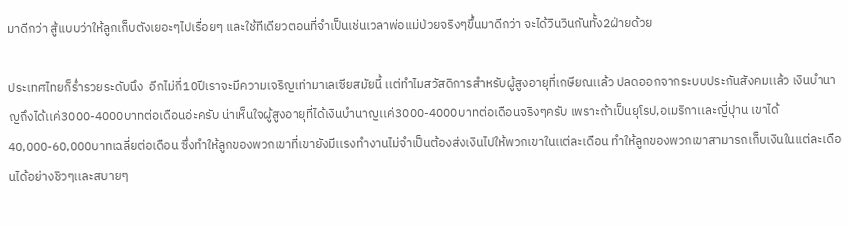มาดีกว่า สู้เเบบว่าให้ลูกเก็บตังเยอะๆไปเรื่อยๆ เเละใช้ทีเดียวตอนที่จำเป็นเช่นเวลาพ่อเเม่ป่วยจริงๆขึ้นมาดีกว่า จะได้วินวินกันทั้ง2ฝ่ายด้วย

ประเทศไทยก็ร่ำรวยระดับนึง  อีกไม่กี่10ปีเราจะมีความเจริญเท่ามาเลเซียสมัยนี้ เเต่ทำไมสวัสดิการสำหรับผู้สูงอายุที่เกษียณเเล้ว ปลดออกจากระบบประกันสังคมเเล้ว เงินบำนาญถึงได้เเค่3000-4000บาทต่อเดือนอ่ะครับ น่าเห็นใจผู้สูงอายุที่ได้เงินบำนาญเเค่3000-4000บาทต่อเดือนจริงๆครับ เพราะถ้าเป็นยุโรป,อเมริกาเเละญี่ปุาน เขาได้ 40,000-60,000บาทเฉลี่ยต่อเดือน ซึ่งทำให้ลูกของพวกเขาที่เขายังมีเเรงทำงานไม่จำเป็นต้องส่งเงินไปให้พวกเขาในเเต่ละเดือน ทำให้ลูกของพวกเขาสามารถเก็บเงินในเเต่ละเดือนได้อย่างชิวๆเเละสบายๆ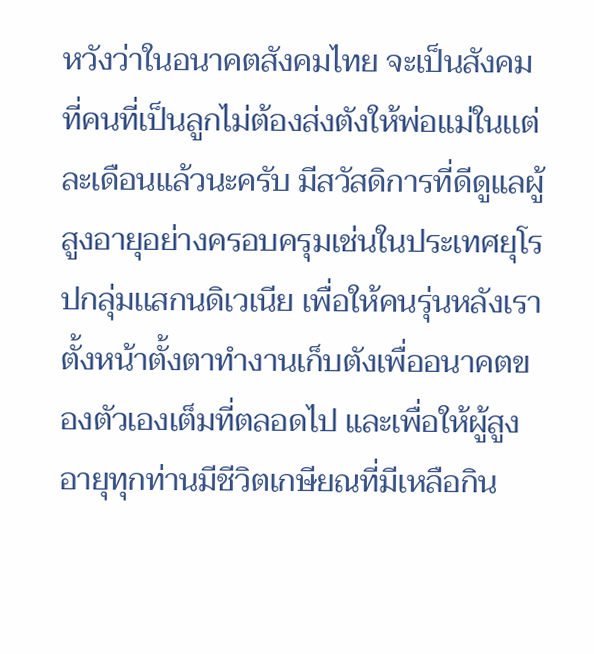หวังว่าในอนาคตสังคมไทย จะเป็นสังคมที่คนที่เป็นลูกไม่ต้องส่งตังให้พ่อเเม่ในเเต่ละเดือนเเล้วนะครับ มีสวัสดิการที่ดีดูเเลผู้สูงอายุอย่างครอบครุมเช่นในประเทศยุโรปกลุ่มเเสกนดิเวเนีย เพื่อให้คนรุ่นหลังเราตั้งหน้าตั้งตาทำงานเก็บตังเพื่ออนาคตของตัวเองเต็มที่ตลอดไป เเละเพื่อให้ผู้สูงอายุทุกท่านมีชีวิตเกษียณที่มีเหลือกิน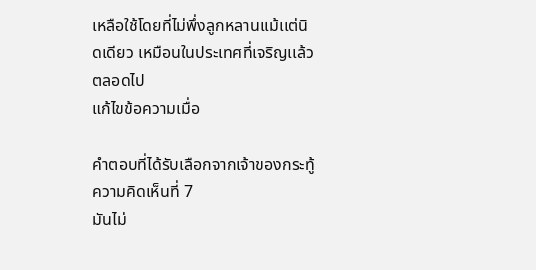เหลือใช้โดยที่ไม่พึ่งลูกหลานเเม้เเต่นิดเดียว เหมือนในประเทศที่เจริญเเล้วตลอดไป
แก้ไขข้อความเมื่อ

คำตอบที่ได้รับเลือกจากเจ้าของกระทู้
ความคิดเห็นที่ 7
มันไม่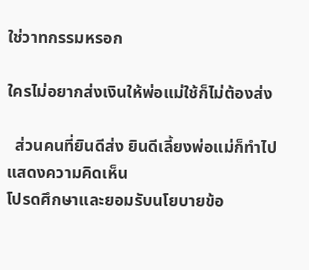ใช่วาทกรรมหรอก

ใครไม่อยากส่งเงินให้พ่อแม่ใช้ก็ไม่ต้องส่ง

  ส่วนคนที่ยินดีส่ง ยินดีเลี้ยงพ่อแม่ก็ทำไป
แสดงความคิดเห็น
โปรดศึกษาและยอมรับนโยบายข้อ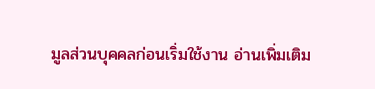มูลส่วนบุคคลก่อนเริ่มใช้งาน อ่านเพิ่มเติม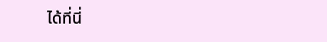ได้ที่นี่